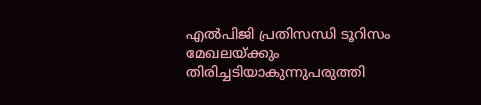എല്‍പിജി പ്രതിസന്ധി ടൂറിസം മേഖലയ്ക്കും തിരിച്ചടിയാകുന്നുപരുത്തി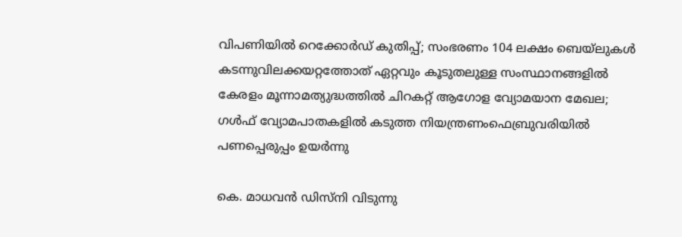വിപണിയില്‍ റെക്കോര്‍ഡ് കുതിപ്പ്; സംഭരണം 104 ലക്ഷം ബെയ്‌ലുകള്‍ കടന്നുവിലക്കയറ്റത്തോത് ഏറ്റവും കൂടുതലുള്ള സംസ്ഥാനങ്ങളിൽ കേരളം മൂന്നാമത്യുദ്ധത്തില്‍ ചിറകറ്റ് ആഗോള വ്യോമയാന മേഖല; ഗള്‍ഫ് വ്യോമപാതകളില്‍ കടുത്ത നിയന്ത്രണംഫെബ്രുവരിയിൽ പണപ്പെരുപ്പം ഉയർന്നു

കെ. മാധവൻ ഡിസ്നി വിടുന്നു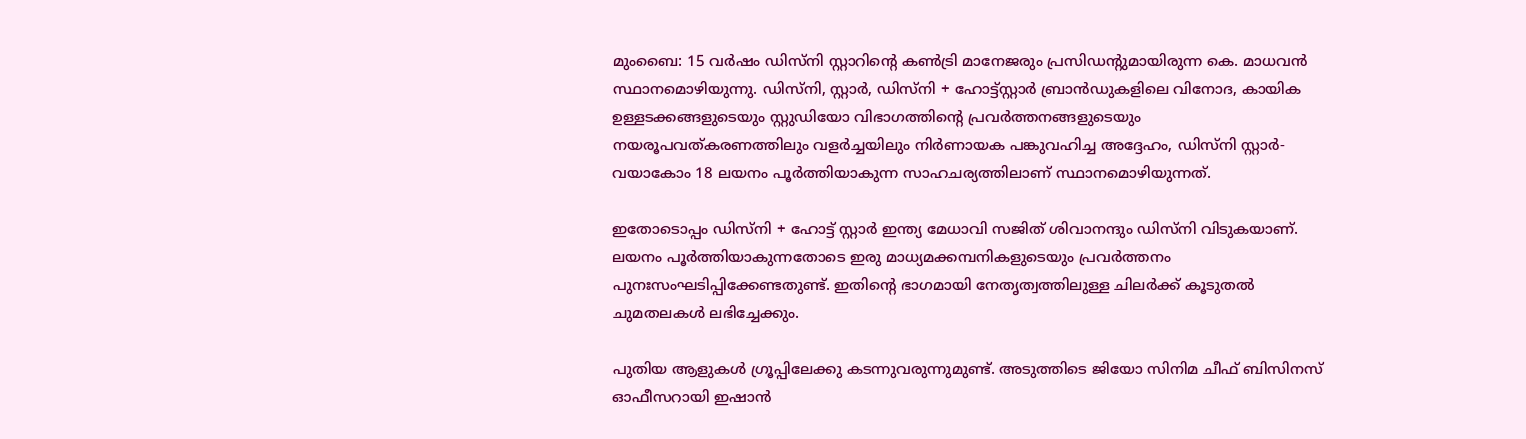മുംബൈ: 15 വർഷം ഡിസ്നി സ്റ്റാറിന്റെ കണ്‍ട്രി മാനേജരും പ്രസിഡന്റുമായിരുന്ന കെ. മാധവൻ സ്ഥാനമൊഴിയുന്നു. ഡിസ്നി, സ്റ്റാർ, ഡിസ്നി + ഹോട്ട്സ്റ്റാർ ബ്രാൻഡുകളിലെ വിനോദ, കായിക ഉള്ളടക്കങ്ങളുടെയും സ്റ്റുഡിയോ വിഭാഗത്തിന്റെ പ്രവർത്തനങ്ങളുടെയും നയരൂപവത്കരണത്തിലും വളർച്ചയിലും നിർണായക പങ്കുവഹിച്ച അദ്ദേഹം, ഡിസ്നി സ്റ്റാർ-വയാകോം 18 ലയനം പൂർത്തിയാകുന്ന സാഹചര്യത്തിലാണ് സ്ഥാനമൊഴിയുന്നത്.

ഇതോടൊപ്പം ഡിസ്നി + ഹോട്ട് സ്റ്റാർ ഇന്ത്യ മേധാവി സജിത് ശിവാനന്ദും ഡിസ്നി വിടുകയാണ്.
ലയനം പൂർത്തിയാകുന്നതോടെ ഇരു മാധ്യമക്കമ്പനികളുടെയും പ്രവർത്തനം പുനഃസംഘടിപ്പിക്കേണ്ടതുണ്ട്. ഇതിന്റെ ഭാഗമായി നേതൃത്വത്തിലുള്ള ചിലർക്ക് കൂടുതല്‍ ചുമതലകള്‍ ലഭിച്ചേക്കും.

പുതിയ ആളുകള്‍ ഗ്രൂപ്പിലേക്കു കടന്നുവരുന്നുമുണ്ട്. അടുത്തിടെ ജിയോ സിനിമ ചീഫ് ബിസിനസ് ഓഫീസറായി ഇഷാൻ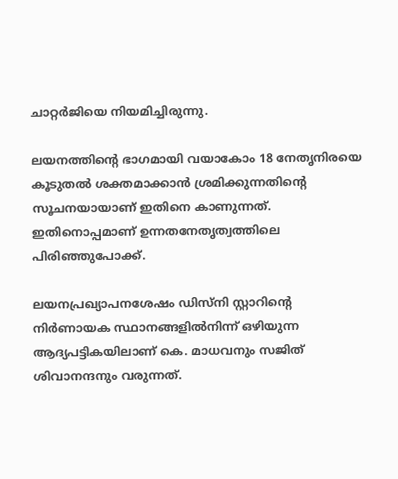ചാറ്റർജിയെ നിയമിച്ചിരുന്നു.

ലയനത്തിന്റെ ഭാഗമായി വയാകോം 18 നേതൃനിരയെ കൂടുതല്‍ ശക്തമാക്കാൻ ശ്രമിക്കുന്നതിന്റെ സൂചനയായാണ് ഇതിനെ കാണുന്നത്. ഇതിനൊപ്പമാണ് ഉന്നതനേതൃത്വത്തിലെ പിരിഞ്ഞുപോക്ക്.

ലയനപ്രഖ്യാപനശേഷം ഡിസ്നി സ്റ്റാറിന്റെ നിർണായക സ്ഥാനങ്ങളില്‍നിന്ന് ഒഴിയുന്ന ആദ്യപട്ടികയിലാണ് കെ. മാധവനും സജിത് ശിവാനന്ദനും വരുന്നത്.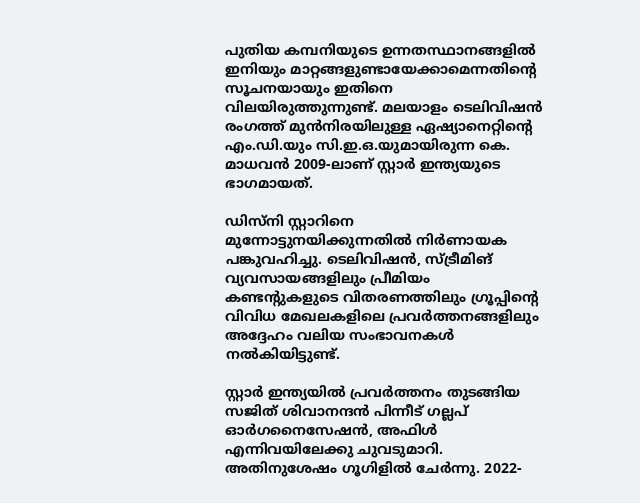പുതിയ കമ്പനിയുടെ ഉന്നതസ്ഥാനങ്ങളില്‍ ഇനിയും മാറ്റങ്ങളുണ്ടായേക്കാമെന്നതിന്റെ സൂചനയായും ഇതിനെ വിലയിരുത്തുന്നുണ്ട്. മലയാളം ടെലിവിഷൻ രംഗത്ത് മുൻനിരയിലുള്ള ഏഷ്യാനെറ്റിന്റെ എം.ഡി.യും സി.ഇ.ഒ.യുമായിരുന്ന കെ. മാധവൻ 2009-ലാണ് സ്റ്റാർ ഇന്ത്യയുടെ ഭാഗമായത്.

ഡിസ്നി സ്റ്റാറിനെ മുന്നോട്ടുനയിക്കുന്നതില്‍ നിർണായക പങ്കുവഹിച്ചു. ടെലിവിഷൻ, സ്ട്രീമിങ് വ്യവസായങ്ങളിലും പ്രീമിയം കണ്ടന്റുകളുടെ വിതരണത്തിലും ഗ്രൂപ്പിന്റെ വിവിധ മേഖലകളിലെ പ്രവർത്തനങ്ങളിലും അദ്ദേഹം വലിയ സംഭാവനകള്‍ നല്‍കിയിട്ടുണ്ട്.

സ്റ്റാർ ഇന്ത്യയില്‍ പ്രവർത്തനം തുടങ്ങിയ സജിത് ശിവാനന്ദൻ പിന്നീട് ഗല്ലപ് ഓർഗനൈസേഷൻ, അഫിള്‍ എന്നിവയിലേക്കു ചുവടുമാറി. അതിനുശേഷം ഗൂഗിളില്‍ ചേർന്നു. 2022-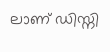ലാണ് ഡിസ്നി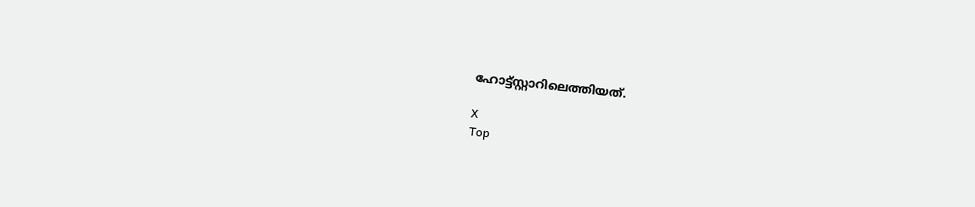ഹോട്ട്സ്റ്റാറിലെത്തിയത്.

X
Top